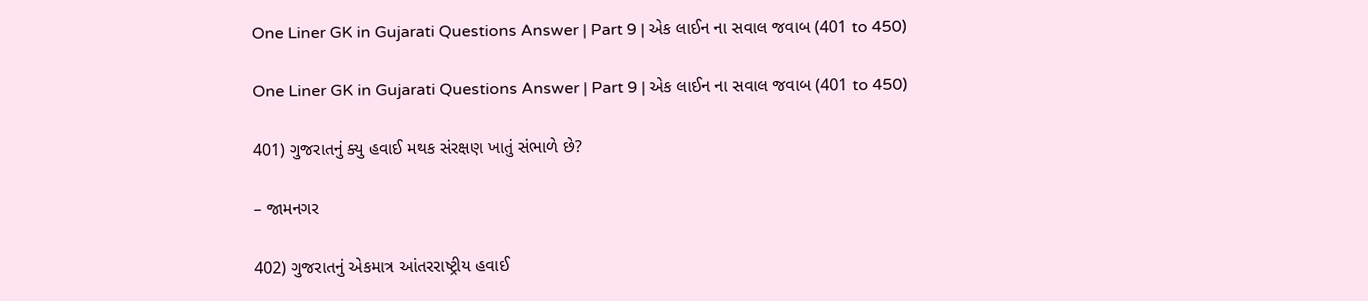One Liner GK in Gujarati Questions Answer | Part 9 | એક લાઈન ના સવાલ જવાબ (401 to 450)

One Liner GK in Gujarati Questions Answer | Part 9 | એક લાઈન ના સવાલ જવાબ (401 to 450)

401) ગુજરાતનું ક્યુ હવાઈ મથક સંરક્ષણ ખાતું સંભાળે છે?

– જામનગર

402) ગુજરાતનું એકમાત્ર આંતરરાષ્ટ્રીય હવાઈ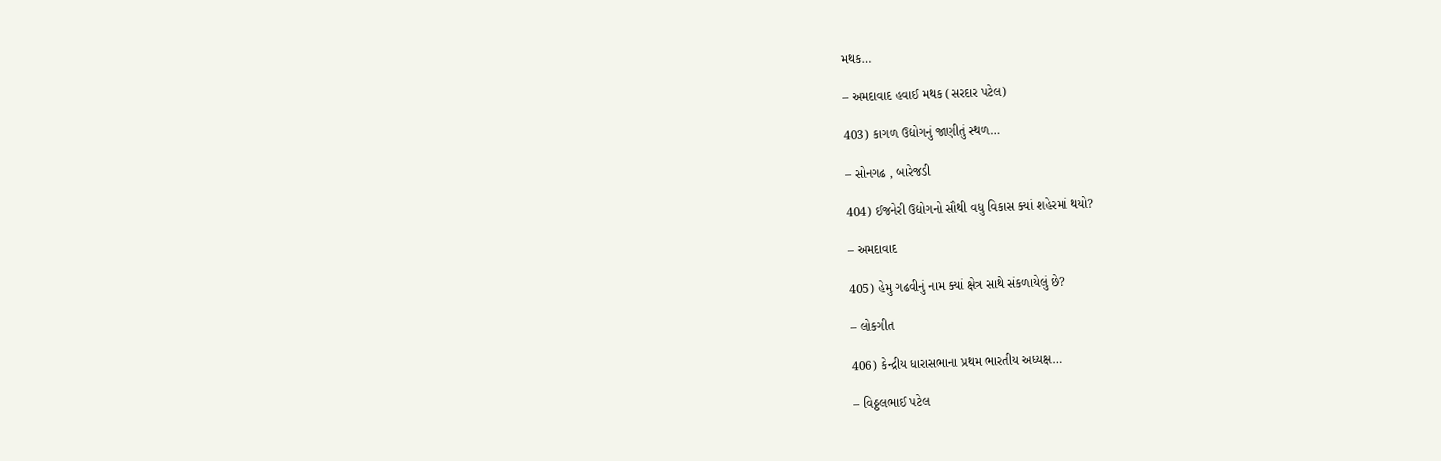મથક…

– અમદાવાદ હવાઈ મથક (સરદાર પટેલ)

403) કાગળ ઉદ્યોગનું જાણીતું સ્થળ…

– સોનગઢ , બારેજડી

404) ઈજનેરી ઉદ્યોગનો સૌથી વધુ વિકાસ ક્યાં શહેરમાં થયો?

– અમદાવાદ

405) હેમુ ગઢવીનું નામ ક્યાં ક્ષેત્ર સાથે સંકળાયેલું છે?

– લોકગીત

406) કેન્દ્રીય ધારાસભાના પ્રથમ ભારતીય અધ્યક્ષ…

– વિઠ્ઠલભાઈ પટેલ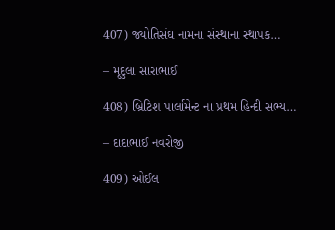407) જ્યોતિસંઘ નામના સંસ્થાના સ્થાપક…

– મૃદુલા સારાભાઈ

408) બ્રિટિશ પાર્લામેન્ટ ના પ્રથમ હિન્દી સભ્ય…

– દાદાભાઈ નવરોજી

409) ઓઈલ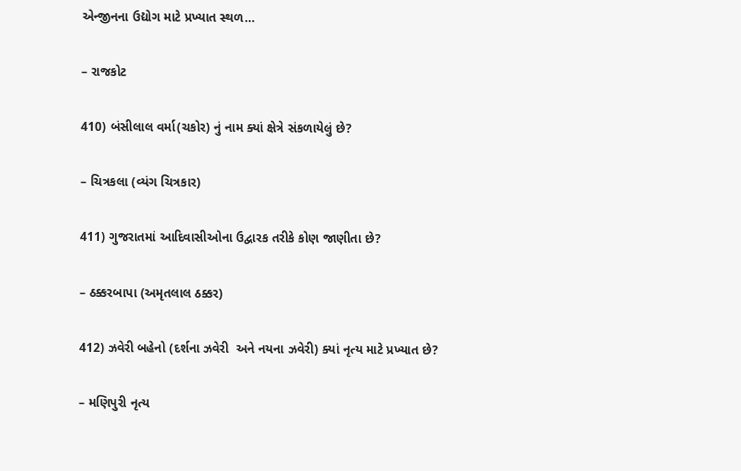એન્જીનના ઉદ્યોગ માટે પ્રખ્યાત સ્થળ…

– રાજકોટ

410) બંસીલાલ વર્મા(ચકોર) નું નામ ક્યાં ક્ષેત્રે સંકળાયેલું છે?

– ચિત્રકલા (વ્યંગ ચિત્રકાર)

411) ગુજરાતમાં આદિવાસીઓના ઉદ્વારક તરીકે કોણ જાણીતા છે?

– ઠક્કરબાપા (અમૃતલાલ ઠક્કર)

412) ઝવેરી બહેનો (દર્શના ઝવેરી  અને નયના ઝવેરી) ક્યાં નૃત્ય માટે પ્રખ્યાત છે?

– મણિપુરી નૃત્ય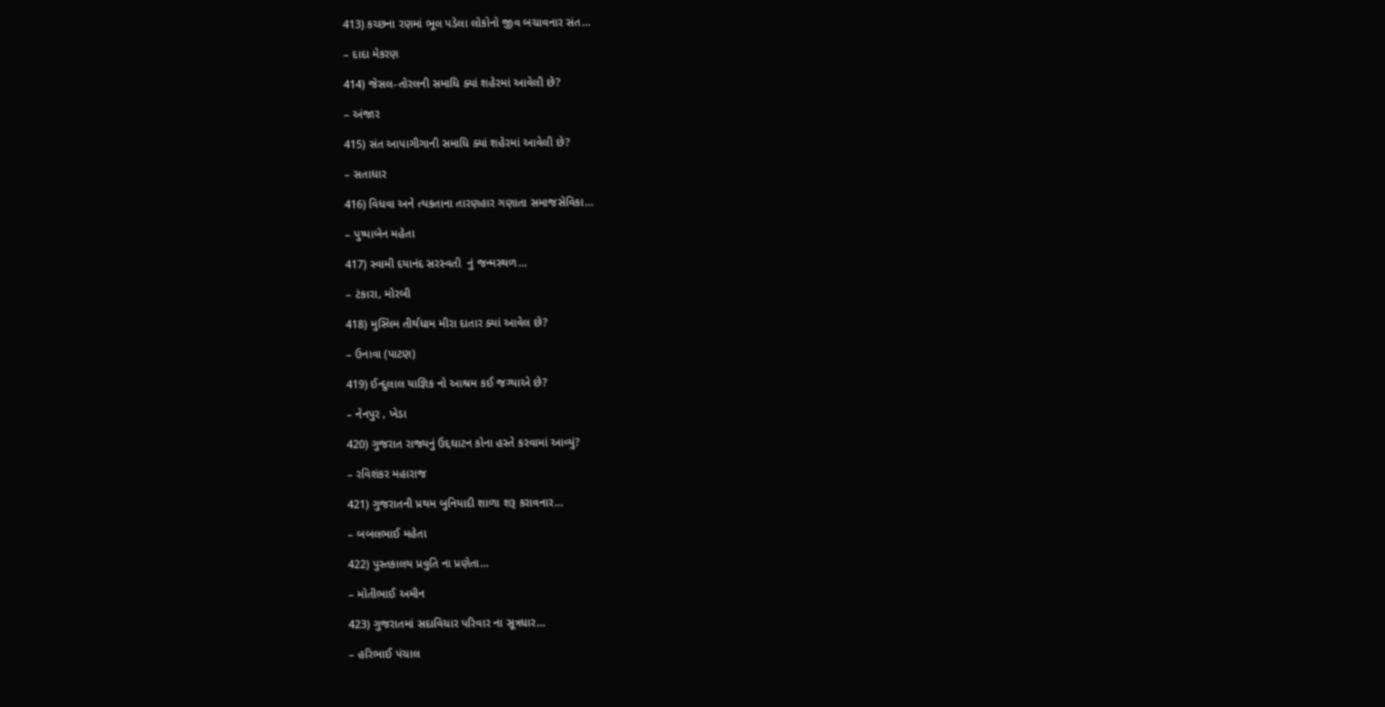413) કચ્છના રણમાં ભૂલ પડેલા લોકોનો જીવ બચાવનાર સંત…

– દાદા મેકરણ

414) જેસલ-તોરલની સમાધિ ક્યાં શહેરમાં આવેલી છે?

– અંજાર

415) સંત આપાગીગાની સમાધિ ક્યાં શહેરમાં આવેલી છે?

– સતાધાર

416) વિધવા અને ત્યકતાના તારણહાર ગણાતા સમાજસેવિકા…

– પુષ્પાબેન મહેતા

417) સ્વામી દયાનંદ સરસ્વતી  નું જન્મસ્થળ…

– ટંકારા, મોરબી

418) મુસ્લિમ તીર્થધામ મીરા દાતાર ક્યાં આવેલ છે?

– ઉનાવા (પાટણ)

419) ઈન્દુલાલ યાજ્ઞિક નો આશ્રમ કઈ જગ્યાએ છે?

– નેનપુર , ખેડા

420) ગુજરાત રાજ્યનું ઉદ્દઘાટન કોના હસ્તે કરવામાં આવ્યું?

– રવિશંકર મહારાજ

421) ગુજરાતની પ્રથમ બુનિયાદી શાળા શરૂ કરાવનાર…

– બબલભાઈ મહેતા

422) પુસ્તકાલય પ્રવુતિ ના પ્રણેતા…

– મોતીભાઈ અમીન

423) ગુજરાતમાં સદાવિચાર પરિવાર ના સૂત્રધાર…

– હરિભાઈ પંચાલ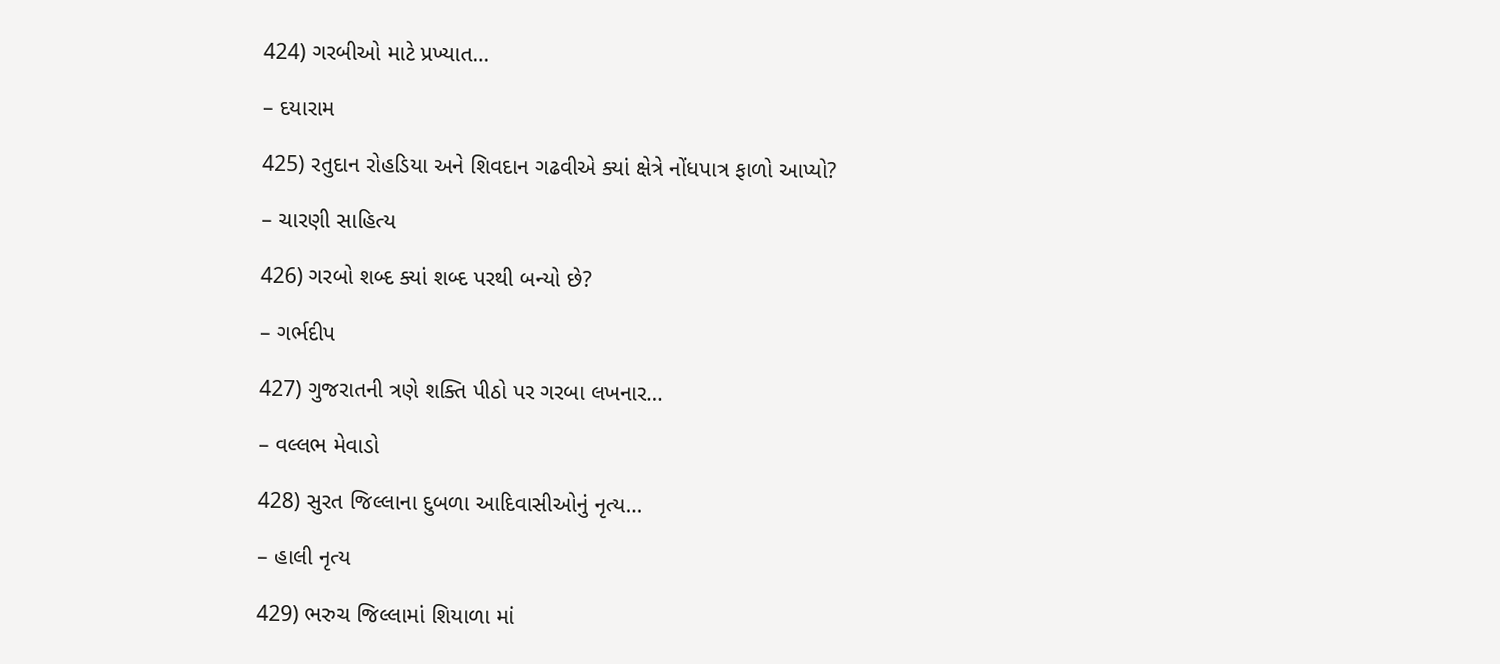424) ગરબીઓ માટે પ્રખ્યાત…

– દયારામ

425) રતુદાન રોહડિયા અને શિવદાન ગઢવીએ ક્યાં ક્ષેત્રે નોંધપાત્ર ફાળો આપ્યો?

– ચારણી સાહિત્ય

426) ગરબો શબ્દ ક્યાં શબ્દ પરથી બન્યો છે?

– ગર્ભદીપ

427) ગુજરાતની ત્રણે શક્તિ પીઠો પર ગરબા લખનાર…

– વલ્લભ મેવાડો

428) સુરત જિલ્લાના દુબળા આદિવાસીઓનું નૃત્ય…

– હાલી નૃત્ય

429) ભરુચ જિલ્લામાં શિયાળા માં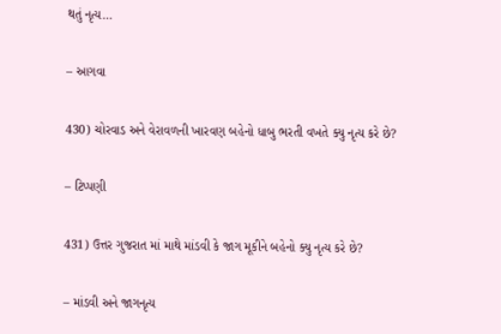થતું નૃત્ય…

– આગવા

430) ચોરવાડ અને વેરાવળની ખારવણ બહેનો ધાબુ ભરતી વખતે ક્યુ નૃત્ય કરે છે?

– ટિપ્પણી

431) ઉત્તર ગુજરાત માં માથે માંડવી કે જાગ મૂકીને બહેનો ક્યુ નૃત્ય કરે છે?

– માંડવી અને જાગનૃત્ય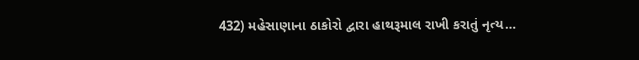432) મહેસાણાના ઠાકોરો દ્વારા હાથરૂમાલ રાખી કરાતું નૃત્ય…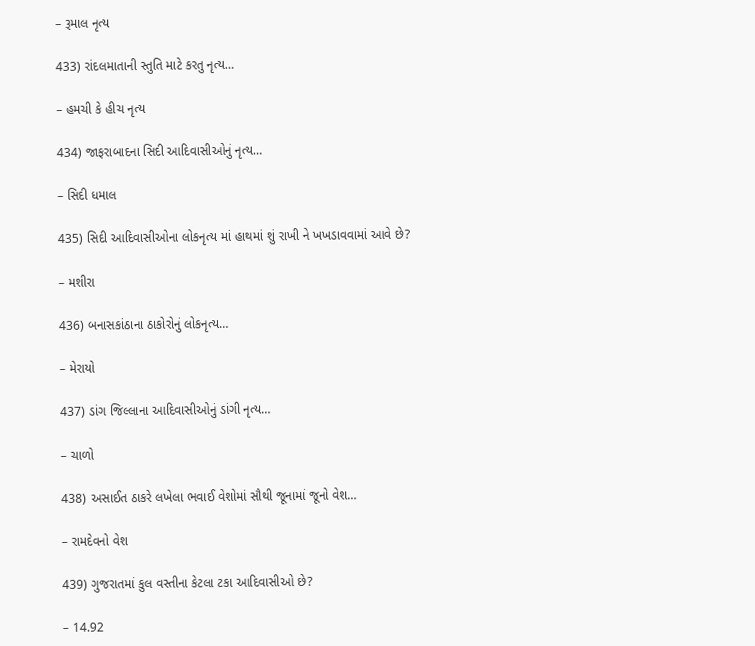– રૂમાલ નૃત્ય

433) રાંદલમાતાની સ્તુતિ માટે કરતુ નૃત્ય…

– હમચી કે હીચ નૃત્ય

434) જાફરાબાદના સિદી આદિવાસીઓનું નૃત્ય…

– સિદી ધમાલ

435) સિદી આદિવાસીઓના લોકનૃત્ય માં હાથમાં શું રાખી ને ખખડાવવામાં આવે છે?

– મશીરા

436) બનાસકાંઠાના ઠાકોરોનું લોકનૃત્ય…

– મેરાયો

437) ડાંગ જિલ્લાના આદિવાસીઓનું ડાંગી નૃત્ય…

– ચાળો

438) અસાઈત ઠાકરે લખેલા ભવાઈ વેશોમાં સૌથી જૂનામાં જૂનો વેશ…

– રામદેવનો વેશ

439) ગુજરાતમાં કુલ વસ્તીના કેટલા ટકા આદિવાસીઓ છે?

– 14.92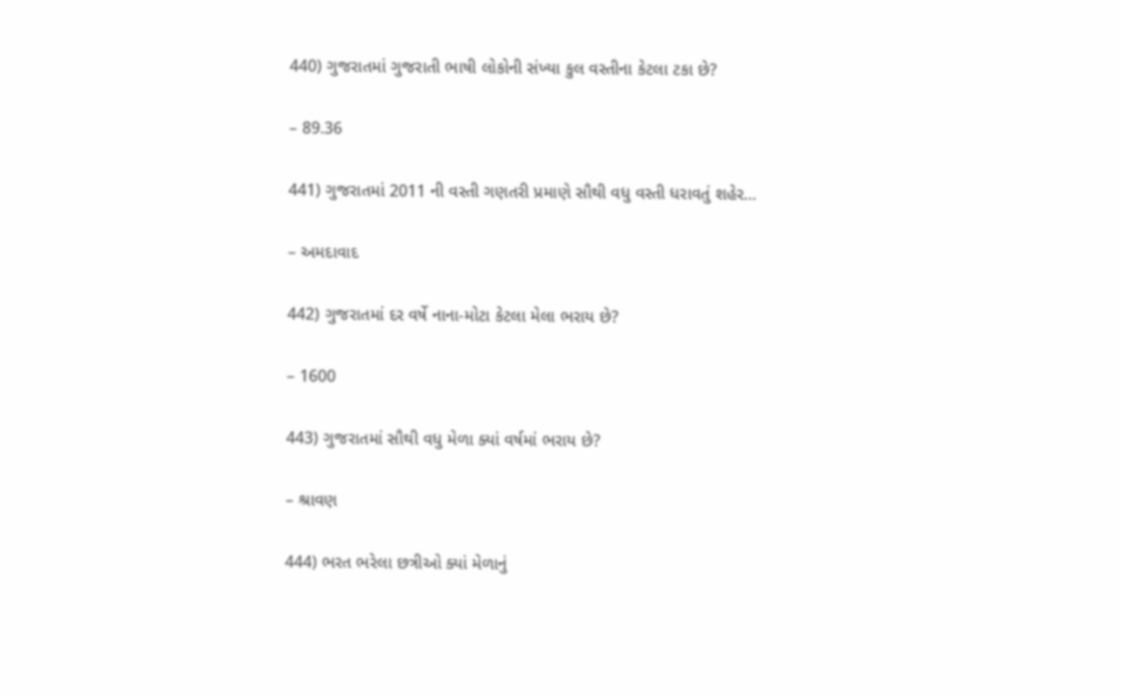440) ગુજરાતમાં ગુજરાતી ભાષી લોકોની સંખ્યા કુલ વસ્તીના કેટલા ટકા છે?

– 89.36

441) ગુજરાતમાં 2011 ની વસ્તી ગણતરી પ્રમાણે સૌથી વધુ વસ્તી ધરાવતું શહેર…

– અમદાવાદ

442) ગુજરાતમાં દર વર્ષે નાના-મોટા કેટલા મેલા ભરાય છે?

– 1600

443) ગુજરાતમાં સૌથી વધુ મેળા ક્યાં વર્ષમાં ભરાય છે?

– શ્રાવણ

444) ભરત ભરેલા છત્રીઓ ક્યાં મેળાનું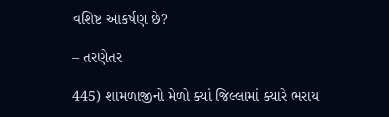વશિષ્ટ આકર્ષણ છે?

– તરણેતર

445) શામળાજીનો મેળો ક્યાં જિલ્લામાં ક્યારે ભરાય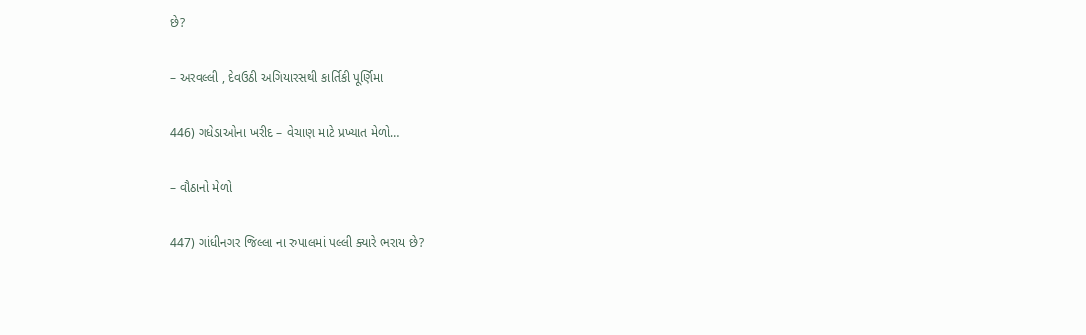છે?

– અરવલ્લી , દેવઉઠી અગિયારસથી કાર્તિકી પૂર્ણિમા

446) ગધેડાઓના ખરીદ – વેચાણ માટે પ્રખ્યાત મેળો…

– વૌઠાનો મેળો

447) ગાંધીનગર જિલ્લા ના રુપાલમાં પલ્લી ક્યારે ભરાય છે?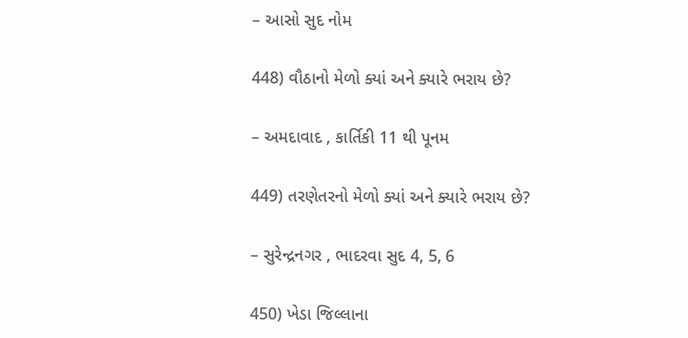– આસો સુદ નોમ

448) વૌઠાનો મેળો ક્યાં અને ક્યારે ભરાય છે?

– અમદાવાદ , કાર્તિકી 11 થી પૂનમ

449) તરણેતરનો મેળો ક્યાં અને ક્યારે ભરાય છે?

– સુરેન્દ્રનગર , ભાદરવા સુદ 4, 5, 6

450) ખેડા જિલ્લાના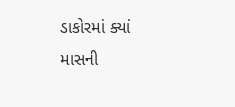ડાકોરમાં ક્યાં માસની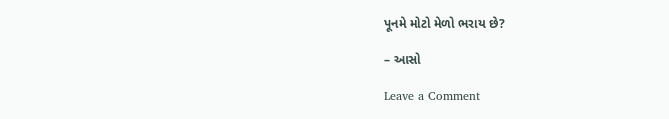પૂનમે મોટો મેળો ભરાય છે?

– આસો

Leave a Comment